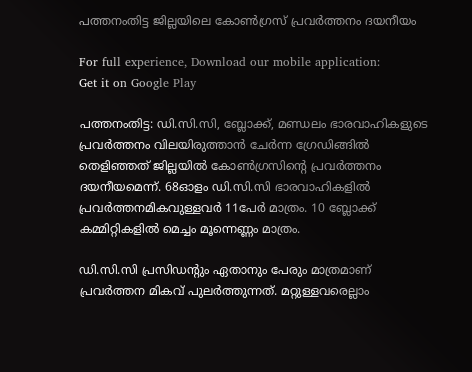പത്തനംതിട്ട ജില്ലയിലെ കോണ്‍ഗ്രസ് പ്രവര്‍ത്തനം ദയനീയം

For full experience, Download our mobile application:
Get it on Google Play

പത്തനംതിട്ട: ഡി.സി.സി, ബ്ലോക്ക്, മണ്ഡലം ഭാരവാഹികളുടെ പ്രവര്‍ത്തനം വിലയിരുത്താന്‍ ചേര്‍ന്ന ഗ്രേഡിങ്ങില്‍ തെളിഞ്ഞത് ജില്ലയില്‍ കോണ്‍ഗ്രസിന്റെ പ്രവര്‍ത്തനം ദയനീയമെന്ന്. 68ഓളം ഡി.സി.സി ഭാരവാഹികളില്‍ പ്രവര്‍ത്തനമികവുള്ളവര്‍ 11പേര്‍ മാത്രം. 10 ബ്ലോക്ക് കമ്മിറ്റികളില്‍ മെച്ചം മൂന്നെണ്ണം മാത്രം.

ഡി.സി.സി പ്രസിഡന്‍റും ഏതാനും പേരും മാത്രമാണ് പ്രവര്‍ത്തന മികവ് പുലര്‍ത്തുന്നത്. മറ്റുള്ളവരെല്ലാം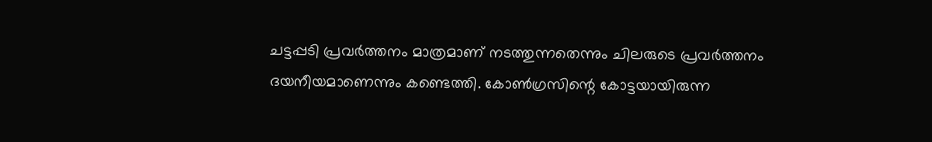ചട്ടപ്പടി പ്രവര്‍ത്തനം മാത്രമാണ് നടത്തുന്നതെന്നും ചിലരുടെ പ്രവര്‍ത്തനം ദയനീയമാണെന്നും കണ്ടെത്തി. കോണ്‍ഗ്രസിന്റെ കോട്ടയായിരുന്ന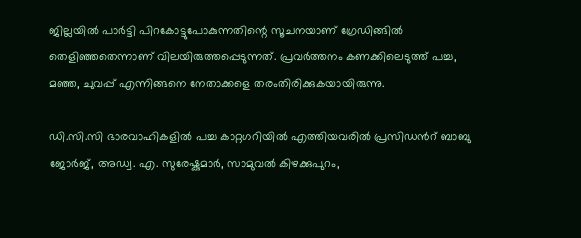ജില്ലയില്‍ പാര്‍ട്ടി പിറകോട്ടുപോകുന്നതിന്റെ സൂചനയാണ് ഗ്രേഡിങ്ങില്‍ തെളിഞ്ഞതെന്നാണ് വിലയിരുത്തപ്പെടുന്നത്. പ്രവര്‍ത്തനം കണക്കിലെടുത്ത് പച്ച, മഞ്ഞ, ചുവപ്പ് എന്നിങ്ങനെ നേതാക്കളെ തരംതിരിക്കുകയായിരുന്നു.

ഡി.സി.സി ഭാരവാഹികളില്‍ പച്ച കാറ്റഗറിയില്‍ എത്തിയവരില്‍ പ്രസിഡന്‍റ് ബാബു ജോര്‍ജ്, അഡ്വ. എ. സുരേഷ്കുമാര്‍, സാമുവല്‍ കിഴക്കുപുറം,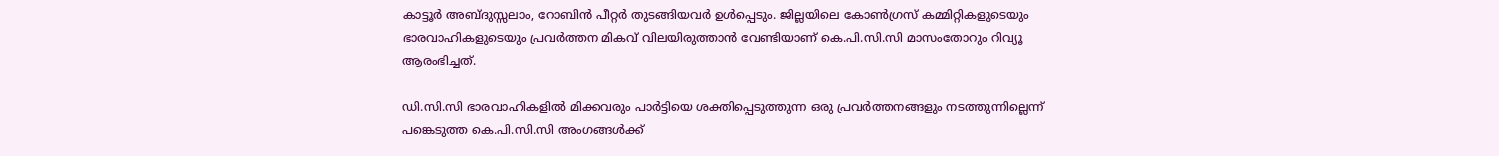കാട്ടൂര്‍ അബ്ദുസ്സലാം, റോബിന്‍ പീറ്റര്‍ തുടങ്ങിയവര്‍ ഉള്‍പ്പെടും. ജില്ലയിലെ കോണ്‍ഗ്രസ് കമ്മിറ്റികളുടെയും ഭാരവാഹികളുടെയും പ്രവര്‍ത്തന മികവ് വിലയിരുത്താന്‍ വേണ്ടിയാണ് കെ.പി.സി.സി മാസംതോറും റിവ്യൂ ആരംഭിച്ചത്.

ഡി.സി.സി ഭാരവാഹികളില്‍ മിക്കവരും പാര്‍ട്ടിയെ ശക്തിപ്പെടുത്തുന്ന ഒരു പ്രവര്‍ത്തനങ്ങളും നടത്തുന്നില്ലെന്ന് പങ്കെടുത്ത കെ.പി.സി.സി അംഗങ്ങള്‍ക്ക്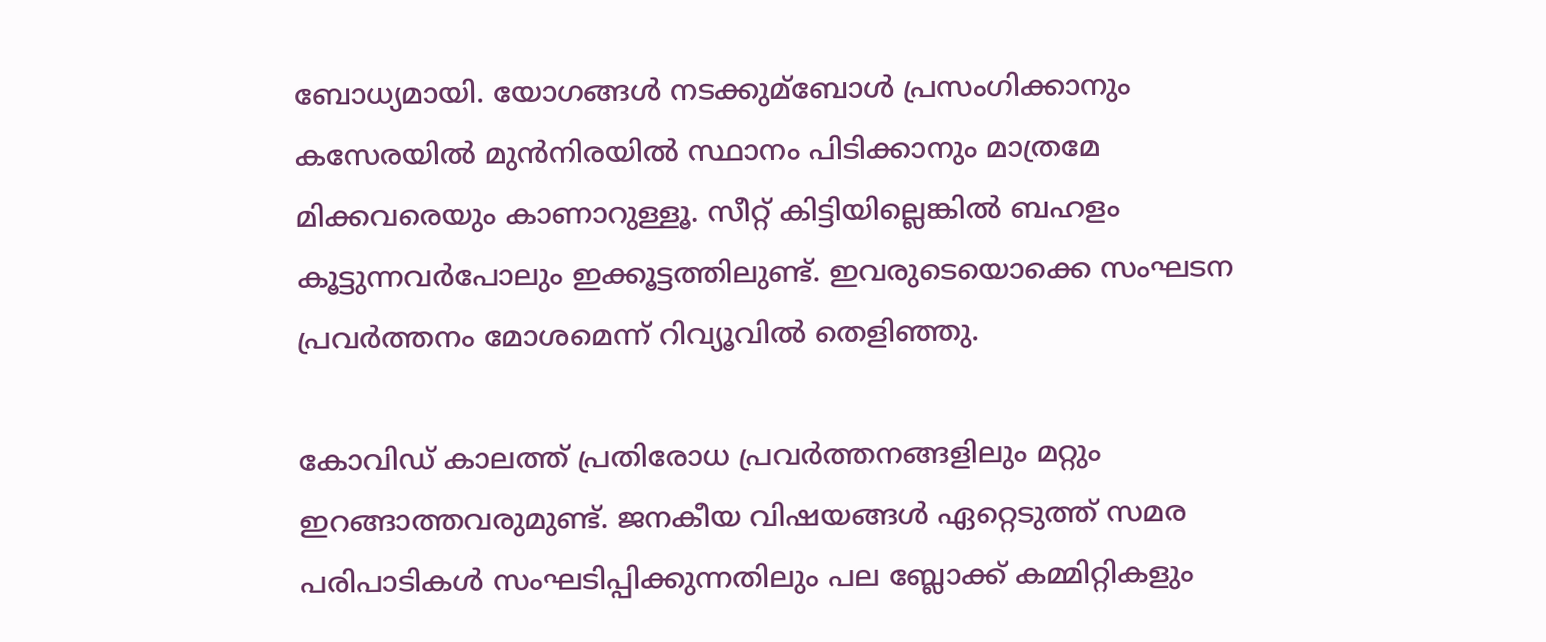ബോധ്യമായി. യോഗങ്ങള്‍ നടക്കുമ്ബോള്‍ പ്രസംഗിക്കാനും കസേരയില്‍ മുന്‍നിരയില്‍ സ്ഥാനം പിടിക്കാനും മാത്രമേ മിക്കവരെയും കാണാറുള്ളൂ. സീറ്റ് കിട്ടിയില്ലെങ്കില്‍ ബഹളം കൂട്ടുന്നവര്‍പോലും ഇക്കൂട്ടത്തിലുണ്ട്. ഇവരുടെയൊക്കെ സംഘടന പ്രവര്‍ത്തനം മോശമെന്ന് റിവ്യൂവില്‍ തെളിഞ്ഞു.

കോവിഡ് കാലത്ത് പ്രതിരോധ പ്രവര്‍ത്തനങ്ങളിലും മറ്റും ഇറങ്ങാത്തവരുമുണ്ട്. ജനകീയ വിഷയങ്ങള്‍ ഏറ്റെടുത്ത് സമര പരിപാടികള്‍ സംഘടിപ്പിക്കുന്നതിലും പല ബ്ലോക്ക് കമ്മിറ്റികളും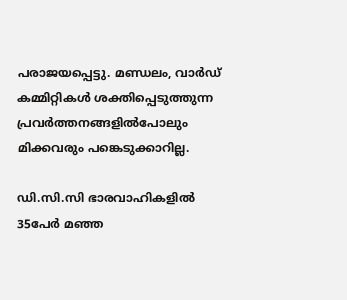പരാജയപ്പെട്ടു. മണ്ഡലം, വാര്‍ഡ് കമ്മിറ്റികള്‍ ശക്തിപ്പെടുത്തുന്ന പ്രവര്‍ത്തനങ്ങളില്‍പോലും മിക്കവരും പങ്കെടുക്കാറില്ല.

ഡി.സി.സി ഭാരവാഹികളില്‍ 35പേര്‍ മഞ്ഞ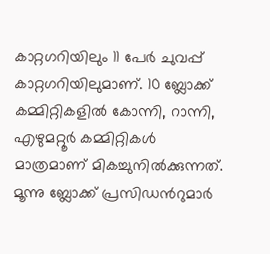കാറ്റഗറിയിലും 11 പേര്‍ ചുവപ്പ് കാറ്റഗറിയിലുമാണ്. 10 ബ്ലോക്ക് കമ്മിറ്റികളില്‍ കോന്നി, റാന്നി, എഴുമറ്റൂര്‍ കമ്മിറ്റികള്‍ മാത്രമാണ് മികച്ചുനില്‍ക്കുന്നത്. മൂന്നു ബ്ലോക്ക് പ്രസിഡന്‍റുമാര്‍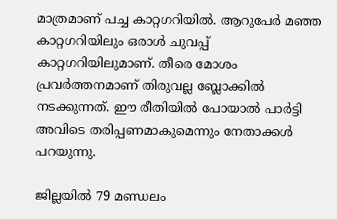മാത്രമാണ് പച്ച കാറ്റഗറിയില്‍. ആറുപേര്‍ മഞ്ഞ കാറ്റഗറിയിലും ഒരാള്‍ ചുവപ്പ് കാറ്റഗറിയിലുമാണ്. തീരെ മോശം പ്രവര്‍ത്തനമാണ് തിരുവല്ല ബ്ലോക്കില്‍ നടക്കുന്നത്. ഈ രീതിയില്‍ പോയാല്‍ പാര്‍ട്ടി അവിടെ തരിപ്പണമാകുമെന്നും നേതാക്കള്‍ പറയുന്നു.

ജില്ലയില്‍ 79 മണ്ഡലം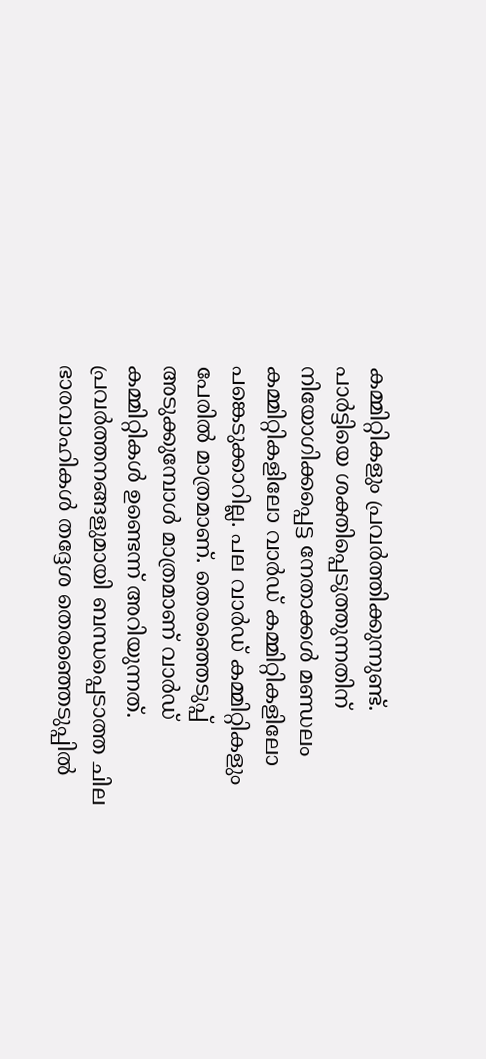കമ്മിറ്റികളും പ്രവര്‍ത്തിക്കുന്നുണ്ട്. പാര്‍ട്ടിയെ ശക്തിപ്പെടുത്തുന്നതിന് നിയോഗിക്കപ്പെട്ട നേതാക്കള്‍ മണ്ഡലം കമ്മിറ്റികളിലോ വാര്‍ഡ് കമ്മിറ്റികളിലോ പങ്കെടുക്കാറില്ല. പല വാര്‍ഡ് കമ്മിറ്റികളും പേരില്‍ മാത്രമാണ്. തെരഞ്ഞെടുപ്പ് അടുക്കുമ്പോള്‍ മാത്രമാണ് വാര്‍ഡ് കമ്മിറ്റികള്‍ ഉണ്ടെന്ന് അറിയുന്നത്. പ്രവര്‍ത്തനങ്ങളുമായി ബന്ധപ്പെടാത്ത ചില ഭാരവാഹികള്‍ തദ്ദേശ തെരഞ്ഞെടുപ്പില്‍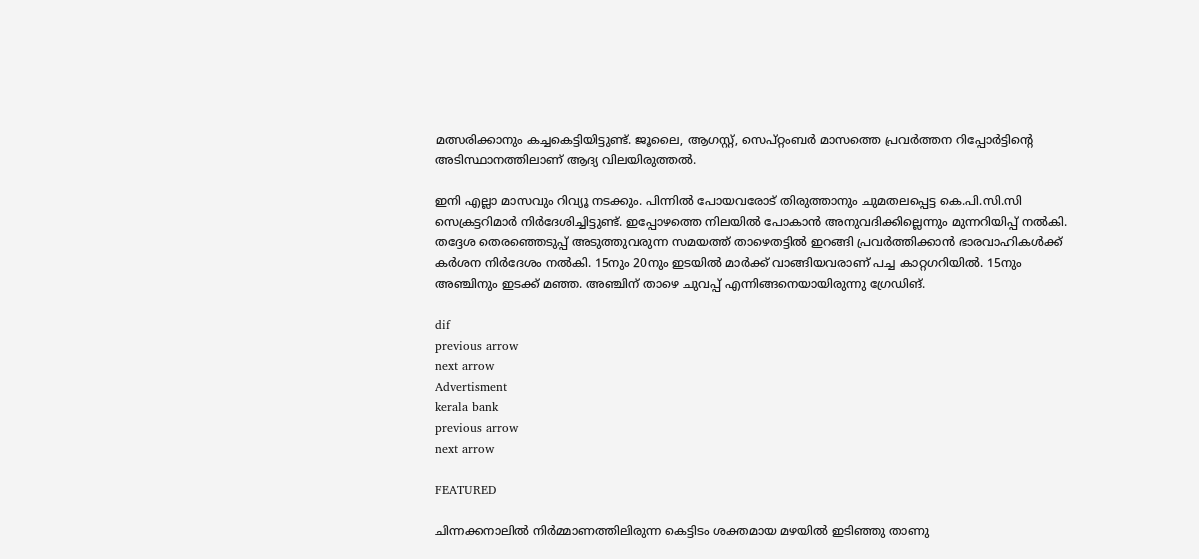മത്സരിക്കാനും കച്ചകെട്ടിയിട്ടുണ്ട്. ജൂലൈ, ആഗസ്റ്റ്, സെപ്റ്റംബര്‍ മാസത്തെ പ്രവര്‍ത്തന റിപ്പോര്‍ട്ടിന്റെ അടിസ്ഥാനത്തിലാണ് ആദ്യ വിലയിരുത്തല്‍.

ഇനി എല്ലാ മാസവും റിവ്യൂ നടക്കും. പിന്നില്‍ പോയവരോട് തിരുത്താനും ചുമതലപ്പെട്ട കെ.പി.സി.സി സെക്രട്ടറിമാര്‍ നിര്‍ദേശിച്ചിട്ടുണ്ട്. ഇപ്പോഴത്തെ നിലയില്‍ പോകാന്‍ അനുവദിക്കില്ലെന്നും മുന്നറിയിപ്പ് നല്‍കി. തദ്ദേശ തെരഞ്ഞെടുപ്പ് അടുത്തുവരുന്ന സമയത്ത് താഴെതട്ടില്‍ ഇറങ്ങി പ്രവര്‍ത്തിക്കാന്‍ ഭാരവാഹികള്‍ക്ക് കര്‍ശന നിര്‍ദേശം നല്‍കി. 15നും 20നും ഇടയില്‍ മാര്‍ക്ക് വാങ്ങിയവരാണ് പച്ച കാറ്റഗറിയില്‍. 15നും അഞ്ചിനും ഇടക്ക് മഞ്ഞ. അഞ്ചിന് താഴെ ചുവപ്പ് എന്നിങ്ങനെയായിരുന്നു ഗ്രേഡിങ്.

dif
previous arrow
next arrow
Advertisment
kerala bank
previous arrow
next arrow

FEATURED

ചിന്നക്കനാലിൽ നിർമ്മാണത്തിലിരുന്ന കെട്ടിടം ശക്തമായ മഴയിൽ ഇടിഞ്ഞു താണു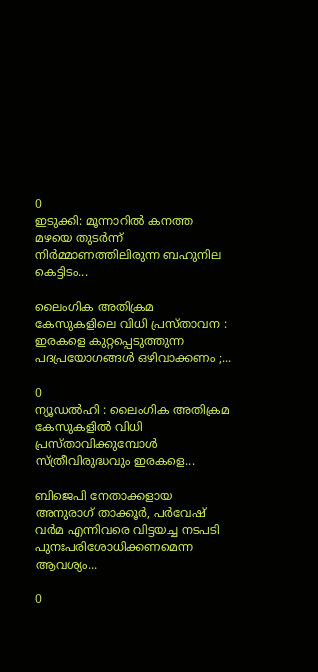0
ഇടുക്കി: മൂന്നാറിൽ കനത്ത മഴയെ തുടർന്ന് നിർമ്മാണത്തിലിരുന്ന ബഹുനില കെട്ടിടം...

ലൈംഗിക അതിക്രമ കേസുകളിലെ വിധി പ്രസ്താവന : ഇരകളെ കുറ്റപ്പെടുത്തുന്ന പദപ്രയോഗങ്ങൾ ഒഴിവാക്കണം ;...

0
ന്യൂഡൽഹി : ലൈംഗിക അതിക്രമ കേസുകളിൽ വിധി പ്രസ്താവിക്കുമ്പോൾ സ്ത്രീവിരുദ്ധവും ഇരകളെ...

ബിജെപി നേതാക്കളായ അനുരാഗ് താക്കൂര്‍, പര്‍വേഷ് വര്‍മ എന്നിവരെ വിട്ടയച്ച നടപടി പുനഃപരിശോധിക്കണമെന്ന ആവശ്യം...

0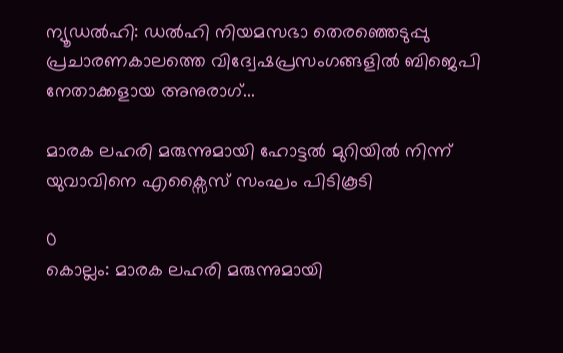ന്യൂഡല്‍ഹി: ഡല്‍ഹി നിയമസഭാ തെരഞ്ഞെടുപ്പു പ്രചാരണകാലത്തെ വിദ്വേഷപ്രസംഗങ്ങളില്‍ ബിജെപി നേതാക്കളായ അനുരാഗ്...

മാരക ലഹരി മരുന്നുമായി ഹോട്ടൽ മുറിയിൽ നിന്ന് യുവാവിനെ എക്സൈസ് സംഘം പിടികൂടി

0
കൊല്ലം: മാരക ലഹരി മരുന്നുമായി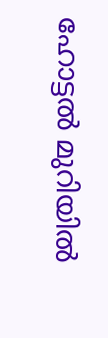ഹോട്ടൽ മുറിയിൽ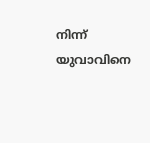നിന്ന് യുവാവിനെ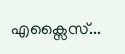എക്സൈസ്...